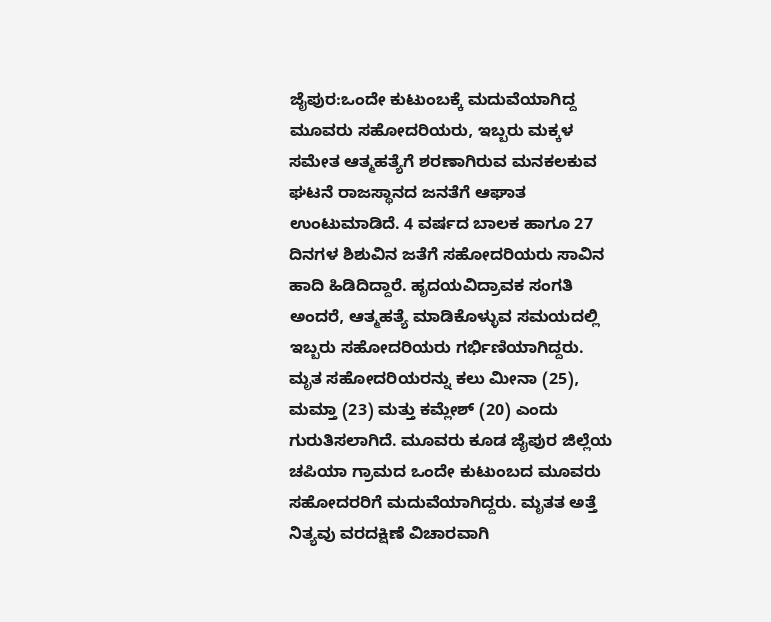ಜೈಪುರ:ಒಂದೇ ಕುಟುಂಬಕ್ಕೆ ಮದುವೆಯಾಗಿದ್ದ ಮೂವರು ಸಹೋದರಿಯರು, ಇಬ್ಬರು ಮಕ್ಕಳ ಸಮೇತ ಆತ್ಮಹತ್ಯೆಗೆ ಶರಣಾಗಿರುವ ಮನಕಲಕುವ ಘಟನೆ ರಾಜಸ್ಥಾನದ ಜನತೆಗೆ ಆಘಾತ ಉಂಟುಮಾಡಿದೆ. 4 ವರ್ಷದ ಬಾಲಕ ಹಾಗೂ 27 ದಿನಗಳ ಶಿಶುವಿನ ಜತೆಗೆ ಸಹೋದರಿಯರು ಸಾವಿನ ಹಾದಿ ಹಿಡಿದಿದ್ದಾರೆ. ಹೃದಯವಿದ್ರಾವಕ ಸಂಗತಿ ಅಂದರೆ, ಆತ್ಮಹತ್ಯೆ ಮಾಡಿಕೊಳ್ಳುವ ಸಮಯದಲ್ಲಿ ಇಬ್ಬರು ಸಹೋದರಿಯರು ಗರ್ಭಿಣಿಯಾಗಿದ್ದರು.
ಮೃತ ಸಹೋದರಿಯರನ್ನು ಕಲು ಮೀನಾ (25), ಮಮ್ತಾ (23) ಮತ್ತು ಕಮ್ಲೇಶ್ (20) ಎಂದು ಗುರುತಿಸಲಾಗಿದೆ. ಮೂವರು ಕೂಡ ಜೈಪುರ ಜಿಲ್ಲೆಯ ಚಪಿಯಾ ಗ್ರಾಮದ ಒಂದೇ ಕುಟುಂಬದ ಮೂವರು ಸಹೋದರರಿಗೆ ಮದುವೆಯಾಗಿದ್ದರು. ಮೃತತ ಅತ್ತೆ ನಿತ್ಯವು ವರದಕ್ಷಿಣೆ ವಿಚಾರವಾಗಿ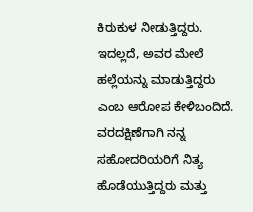ಕಿರುಕುಳ ನೀಡುತ್ತಿದ್ದರು. ಇದಲ್ಲದೆ, ಅವರ ಮೇಲೆ ಹಲ್ಲೆಯನ್ನು ಮಾಡುತ್ತಿದ್ದರು ಎಂಬ ಆರೋಪ ಕೇಳಿಬಂದಿದೆ.
ವರದಕ್ಷಿಣೆಗಾಗಿ ನನ್ನ ಸಹೋದರಿಯರಿಗೆ ನಿತ್ಯ ಹೊಡೆಯುತ್ತಿದ್ದರು ಮತ್ತು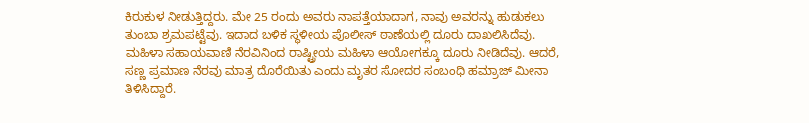ಕಿರುಕುಳ ನೀಡುತ್ತಿದ್ದರು. ಮೇ 25 ರಂದು ಅವರು ನಾಪತ್ತೆಯಾದಾಗ, ನಾವು ಅವರನ್ನು ಹುಡುಕಲು ತುಂಬಾ ಶ್ರಮಪಟ್ಟೆವು. ಇದಾದ ಬಳಿಕ ಸ್ಥಳೀಯ ಪೊಲೀಸ್ ಠಾಣೆಯಲ್ಲಿ ದೂರು ದಾಖಲಿಸಿದೆವು. ಮಹಿಳಾ ಸಹಾಯವಾಣಿ ನೆರವಿನಿಂದ ರಾಷ್ಟ್ರೀಯ ಮಹಿಳಾ ಆಯೋಗಕ್ಕೂ ದೂರು ನೀಡಿದೆವು. ಆದರೆ, ಸಣ್ಣ ಪ್ರಮಾಣ ನೆರವು ಮಾತ್ರ ದೊರೆಯಿತು ಎಂದು ಮೃತರ ಸೋದರ ಸಂಬಂಧಿ ಹಮ್ರಾಜ್ ಮೀನಾ ತಿಳಿಸಿದ್ದಾರೆ.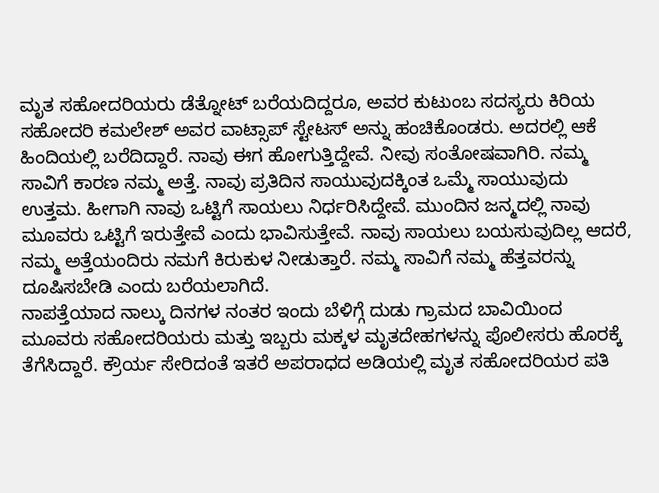ಮೃತ ಸಹೋದರಿಯರು ಡೆತ್ನೋಟ್ ಬರೆಯದಿದ್ದರೂ, ಅವರ ಕುಟುಂಬ ಸದಸ್ಯರು ಕಿರಿಯ ಸಹೋದರಿ ಕಮಲೇಶ್ ಅವರ ವಾಟ್ಸಾಪ್ ಸ್ಟೇಟಸ್ ಅನ್ನು ಹಂಚಿಕೊಂಡರು. ಅದರಲ್ಲಿ ಆಕೆ ಹಿಂದಿಯಲ್ಲಿ ಬರೆದಿದ್ದಾರೆ. ನಾವು ಈಗ ಹೋಗುತ್ತಿದ್ದೇವೆ. ನೀವು ಸಂತೋಷವಾಗಿರಿ. ನಮ್ಮ ಸಾವಿಗೆ ಕಾರಣ ನಮ್ಮ ಅತ್ತೆ. ನಾವು ಪ್ರತಿದಿನ ಸಾಯುವುದಕ್ಕಿಂತ ಒಮ್ಮೆ ಸಾಯುವುದು ಉತ್ತಮ. ಹೀಗಾಗಿ ನಾವು ಒಟ್ಟಿಗೆ ಸಾಯಲು ನಿರ್ಧರಿಸಿದ್ದೇವೆ. ಮುಂದಿನ ಜನ್ಮದಲ್ಲಿ ನಾವು ಮೂವರು ಒಟ್ಟಿಗೆ ಇರುತ್ತೇವೆ ಎಂದು ಭಾವಿಸುತ್ತೇವೆ. ನಾವು ಸಾಯಲು ಬಯಸುವುದಿಲ್ಲ ಆದರೆ, ನಮ್ಮ ಅತ್ತೆಯಂದಿರು ನಮಗೆ ಕಿರುಕುಳ ನೀಡುತ್ತಾರೆ. ನಮ್ಮ ಸಾವಿಗೆ ನಮ್ಮ ಹೆತ್ತವರನ್ನು ದೂಷಿಸಬೇಡಿ ಎಂದು ಬರೆಯಲಾಗಿದೆ.
ನಾಪತ್ತೆಯಾದ ನಾಲ್ಕು ದಿನಗಳ ನಂತರ ಇಂದು ಬೆಳಿಗ್ಗೆ ದುಡು ಗ್ರಾಮದ ಬಾವಿಯಿಂದ ಮೂವರು ಸಹೋದರಿಯರು ಮತ್ತು ಇಬ್ಬರು ಮಕ್ಕಳ ಮೃತದೇಹಗಳನ್ನು ಪೊಲೀಸರು ಹೊರಕ್ಕೆ ತೆಗೆಸಿದ್ದಾರೆ. ಕ್ರೌರ್ಯ ಸೇರಿದಂತೆ ಇತರೆ ಅಪರಾಧದ ಅಡಿಯಲ್ಲಿ ಮೃತ ಸಹೋದರಿಯರ ಪತಿ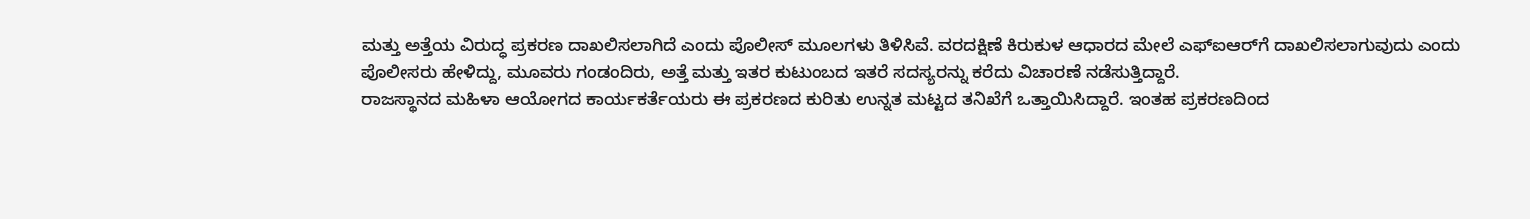ಮತ್ತು ಅತ್ತೆಯ ವಿರುದ್ಧ ಪ್ರಕರಣ ದಾಖಲಿಸಲಾಗಿದೆ ಎಂದು ಪೊಲೀಸ್ ಮೂಲಗಳು ತಿಳಿಸಿವೆ. ವರದಕ್ಷಿಣೆ ಕಿರುಕುಳ ಆಧಾರದ ಮೇಲೆ ಎಫ್‌ಐಆರ್‌ಗೆ ದಾಖಲಿಸಲಾಗುವುದು ಎಂದು ಪೊಲೀಸರು ಹೇಳಿದ್ದು, ಮೂವರು ಗಂಡಂದಿರು, ಅತ್ತೆ ಮತ್ತು ಇತರ ಕುಟುಂಬದ ಇತರೆ ಸದಸ್ಯರನ್ನು ಕರೆದು ವಿಚಾರಣೆ ನಡೆಸುತ್ತಿದ್ದಾರೆ.
ರಾಜಸ್ಥಾನದ ಮಹಿಳಾ ಆಯೋಗದ ಕಾರ್ಯಕರ್ತೆಯರು ಈ ಪ್ರಕರಣದ ಕುರಿತು ಉನ್ನತ ಮಟ್ಟದ ತನಿಖೆಗೆ ಒತ್ತಾಯಿಸಿದ್ದಾರೆ. ಇಂತಹ ಪ್ರಕರಣದಿಂದ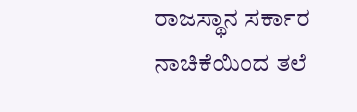ರಾಜಸ್ಥಾನ ಸರ್ಕಾರ ನಾಚಿಕೆಯಿಂದ ತಲೆ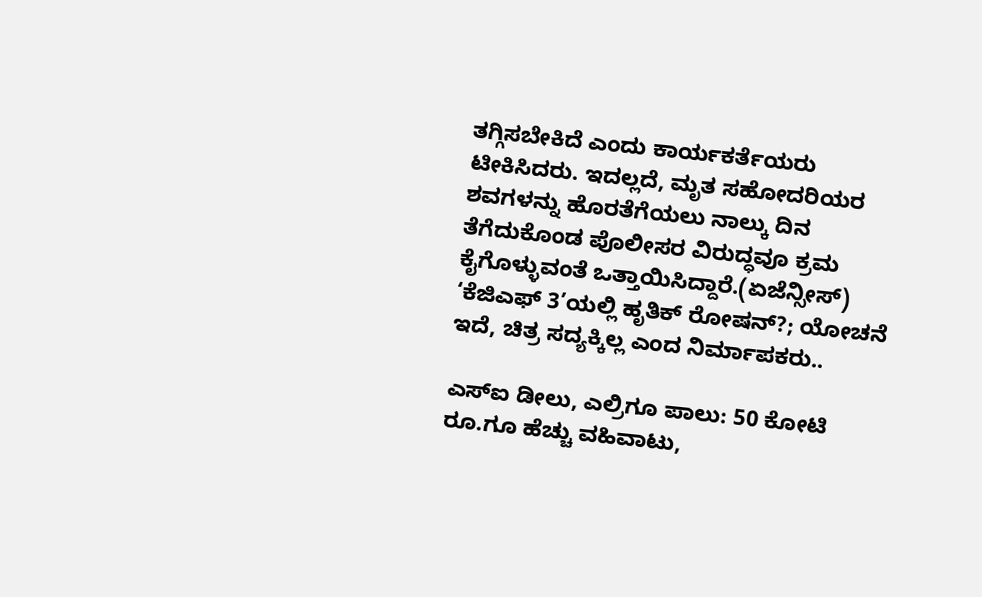ತಗ್ಗಿಸಬೇಕಿದೆ ಎಂದು ಕಾರ್ಯಕರ್ತೆಯರು ಟೀಕಿಸಿದರು. ಇದಲ್ಲದೆ, ಮೃತ ಸಹೋದರಿಯರ ಶವಗಳನ್ನು ಹೊರತೆಗೆಯಲು ನಾಲ್ಕು ದಿನ ತೆಗೆದುಕೊಂಡ ಪೊಲೀಸರ ವಿರುದ್ಧವೂ ಕ್ರಮ ಕೈಗೊಳ್ಳುವಂತೆ ಒತ್ತಾಯಿಸಿದ್ದಾರೆ.(ಏಜೆನ್ಸೀಸ್)
‘ಕೆಜಿಎಫ್ 3’ಯಲ್ಲಿ ಹೃತಿಕ್ ರೋಷನ್?; ಯೋಚನೆ ಇದೆ, ಚಿತ್ರ ಸದ್ಯಕ್ಕಿಲ್ಲ ಎಂದ ನಿರ್ಮಾಪಕರು..

ಎಸ್ಐ ಡೀಲು, ಎಲ್ರಿಗೂ ಪಾಲು: 50 ಕೋಟಿ ರೂ.ಗೂ ಹೆಚ್ಚು ವಹಿವಾಟು,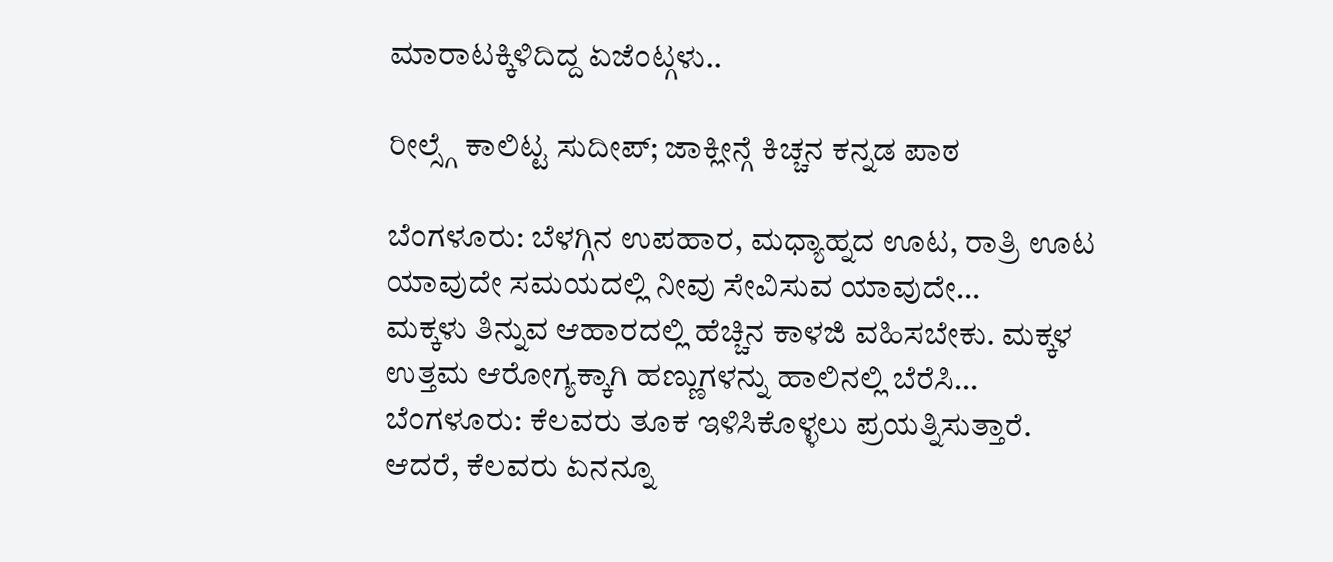ಮಾರಾಟಕ್ಕಿಳಿದಿದ್ದ ಏಜೆಂಟ್ಗಳು..

ರೀಲ್ಸ್ಗೆ ಕಾಲಿಟ್ಟ ಸುದೀಪ್; ಜಾಕ್ಲೀನ್ಗೆ ಕಿಚ್ಚನ ಕನ್ನಡ ಪಾಠ

ಬೆಂಗಳೂರು: ಬೆಳಗ್ಗಿನ ಉಪಹಾರ, ಮಧ್ಯಾಹ್ನದ ಊಟ, ರಾತ್ರಿ ಊಟ ಯಾವುದೇ ಸಮಯದಲ್ಲಿ ನೀವು ಸೇವಿಸುವ ಯಾವುದೇ…
ಮಕ್ಕಳು ತಿನ್ನುವ ಆಹಾರದಲ್ಲಿ ಹೆಚ್ಚಿನ ಕಾಳಜಿ ವಹಿಸಬೇಕು. ಮಕ್ಕಳ ಉತ್ತಮ ಆರೋಗ್ಯಕ್ಕಾಗಿ ಹಣ್ಣುಗಳನ್ನು ಹಾಲಿನಲ್ಲಿ ಬೆರೆಸಿ…
ಬೆಂಗಳೂರು: ಕೆಲವರು ತೂಕ ಇಳಿಸಿಕೊಳ್ಳಲು ಪ್ರಯತ್ನಿಸುತ್ತಾರೆ. ಆದರೆ, ಕೆಲವರು ಏನನ್ನೂ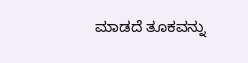ಮಾಡದೆ ತೂಕವನ್ನು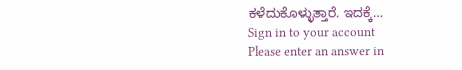ಕಳೆದುಕೊಳ್ಳುತ್ತಾರೆ. ಇದಕ್ಕೆ…
Sign in to your account
Please enter an answer in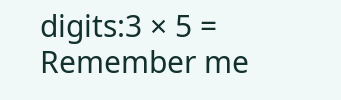digits:3 × 5 =
Remember me